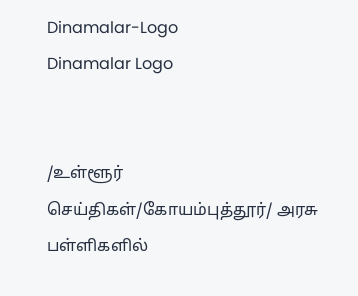Dinamalar-Logo
Dinamalar Logo


/உள்ளூர் செய்திகள்/கோயம்புத்தூர்/ அரசு பள்ளிகளில்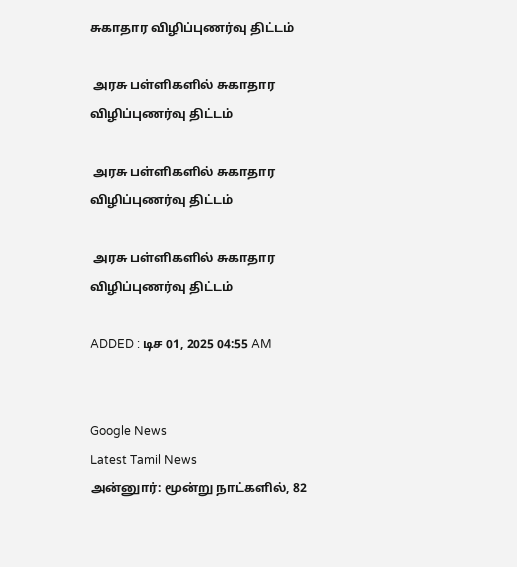சுகாதார விழிப்புணர்வு திட்டம்

 அரசு பள்ளிகளில் சுகாதார விழிப்புணர்வு திட்டம்

 அரசு பள்ளிகளில் சுகாதார விழிப்புணர்வு திட்டம்

 அரசு பள்ளிகளில் சுகாதார விழிப்புணர்வு திட்டம்

ADDED : டிச 01, 2025 04:55 AM


Google News
Latest Tamil News
அன்னுார்: மூன்று நாட்களில், 82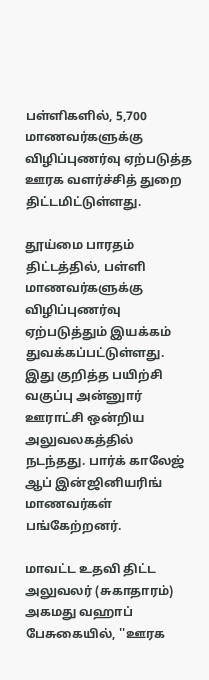பள்ளிகளில், 5,700 மாணவர்களுக்கு விழிப்புணர்வு ஏற்படுத்த ஊரக வளர்ச்சித் துறை திட்டமிட்டுள்ளது.

தூய்மை பாரதம் திட்டத்தில், பள்ளி மாணவர்களுக்கு விழிப்புணர்வு ஏற்படுத்தும் இயக்கம் துவக்கப்பட்டுள்ளது. இது குறித்த பயிற்சி வகுப்பு அன்னுார் ஊராட்சி ஒன்றிய அலுவலகத்தில் நடந்தது. பார்க் காலேஜ் ஆப் இன்ஜினியரிங் மாணவர்கள் பங்கேற்றனர்.

மாவட்ட உதவி திட்ட அலுவலர் (சுகாதாரம்) அகமது வஹாப் பேசுகையில், ''ஊரக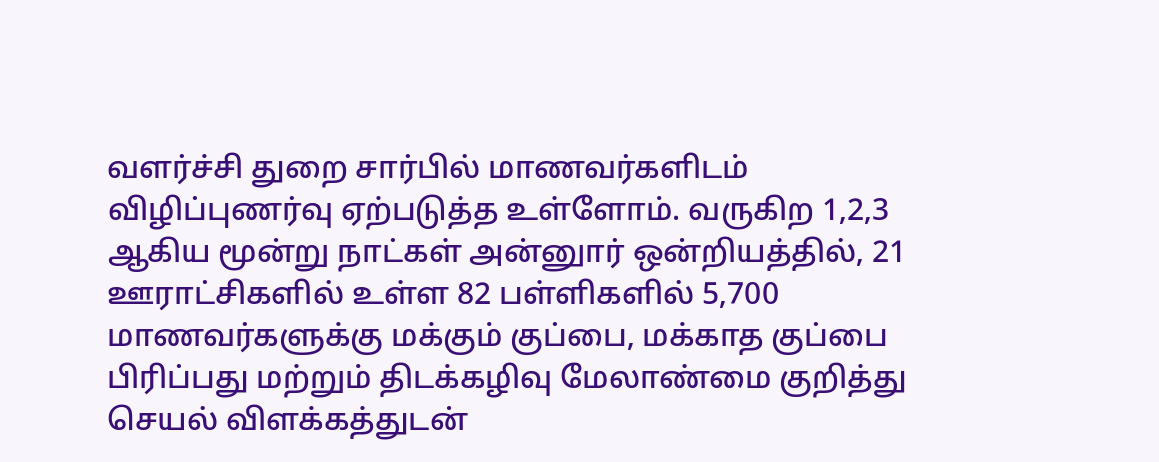வளர்ச்சி துறை சார்பில் மாணவர்களிடம் விழிப்புணர்வு ஏற்படுத்த உள்ளோம். வருகிற 1,2,3 ஆகிய மூன்று நாட்கள் அன்னுார் ஒன்றியத்தில், 21 ஊராட்சிகளில் உள்ள 82 பள்ளிகளில் 5,700 மாணவர்களுக்கு மக்கும் குப்பை, மக்காத குப்பை பிரிப்பது மற்றும் திடக்கழிவு மேலாண்மை குறித்து செயல் விளக்கத்துடன்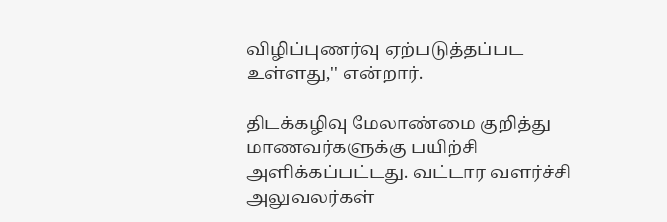விழிப்புணர்வு ஏற்படுத்தப்பட உள்ளது,'' என்றார்.

திடக்கழிவு மேலாண்மை குறித்து மாணவர்களுக்கு பயிற்சி அளிக்கப்பட்டது. வட்டார வளர்ச்சி அலுவலர்கள்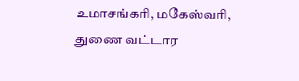உமாசங்கரி, மகேஸ்வரி, துணை வட்டார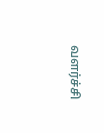வளர்ச்சி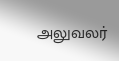அலுவலர்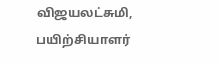விஜயலட்சுமி, பயிற்சியாளர்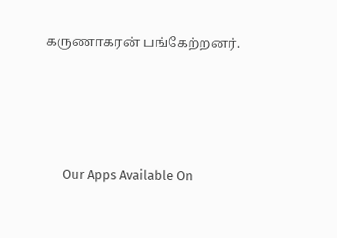கருணாகரன் பங்கேற்றனர்.





      Our Apps Available On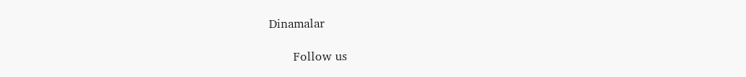Dinamalar

      Follow us